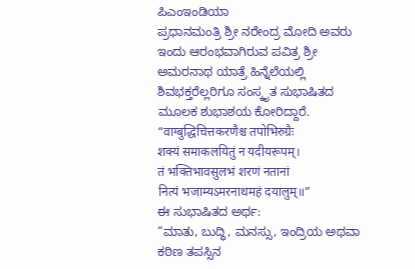ಪಿಎಂಇಂಡಿಯಾ
ಪ್ರಧಾನಮಂತ್ರಿ ಶ್ರೀ ನರೇಂದ್ರ ಮೋದಿ ಅವರು ಇಂದು ಆರಂಭವಾಗಿರುವ ಪವಿತ್ರ ಶ್ರೀ ಅಮರನಾಥ ಯಾತ್ರೆ ಹಿನ್ನೆಲೆಯಲ್ಲಿ ಶಿವಭಕ್ತರೆಲ್ಲರಿಗೂ ಸಂಸ್ಕೃತ ಸುಭಾಷಿತದ ಮೂಲಕ ಶುಭಾಶಯ ಕೋರಿದ್ದಾರೆ.
“वाग्बुद्धिचित्तकरणैश्च तपोभिरुग्रैः
शक्यं समाकलयितुं न यदीयरूपम्।
तं भक्तिभावसुलभं शरणं नतानां
नित्यं भजाम्यऽमरनाथमहं दयालुम्॥”
ಈ ಸುಭಾಷಿತದ ಅರ್ಥ:
“ಮಾತು, ಬುದ್ಧಿ, ಮನಸ್ಸು, ಇಂದ್ರಿಯ ಅಥವಾ ಕಠಿಣ ತಪಸ್ಸಿನ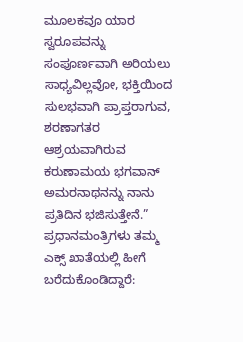ಮೂಲಕವೂ ಯಾರ ಸ್ವರೂಪವನ್ನು ಸಂಪೂರ್ಣವಾಗಿ ಅರಿಯಲು ಸಾಧ್ಯವಿಲ್ಲವೋ, ಭಕ್ತಿಯಿಂದ ಸುಲಭವಾಗಿ ಪ್ರಾಪ್ತರಾಗುವ, ಶರಣಾಗತರ ಆಶ್ರಯವಾಗಿರುವ ಕರುಣಾಮಯ ಭಗವಾನ್ ಅಮರನಾಥನನ್ನು ನಾನು ಪ್ರತಿದಿನ ಭಜಿಸುತ್ತೇನೆ.”
ಪ್ರಧಾನಮಂತ್ರಿಗಳು ತಮ್ಮ ಎಕ್ಸ್ ಖಾತೆಯಲ್ಲಿ ಹೀಗೆ ಬರೆದುಕೊಂಡಿದ್ದಾರೆ: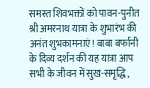समस्त शिवभक्तों को पावन-पुनीत श्री अमरनाथ यात्रा के शुभारंभ की अनंत शुभकामनाएं! बाबा बर्फानी के दिव्य दर्शन की यह यात्रा आप सभी के जीवन में सुख-समृद्धि,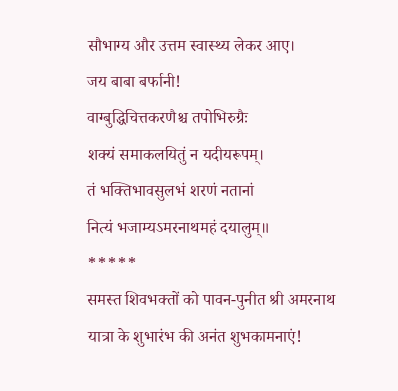सौभाग्य और उत्तम स्वास्थ्य लेकर आए।
जय बाबा बर्फानी!
वाग्बुद्धिचित्तकरणैश्च तपोभिरुग्रैः
शक्यं समाकलयितुं न यदीयरूपम्।
तं भक्तिभावसुलभं शरणं नतानां
नित्यं भजाम्यऽमरनाथमहं दयालुम्॥
*****
समस्त शिवभक्तों को पावन-पुनीत श्री अमरनाथ यात्रा के शुभारंभ की अनंत शुभकामनाएं!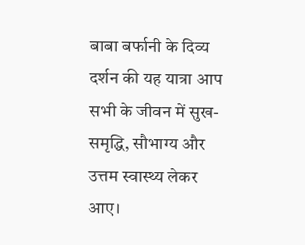बाबा बर्फानी के दिव्य दर्शन की यह यात्रा आप सभी के जीवन में सुख-समृद्धि, सौभाग्य और उत्तम स्वास्थ्य लेकर आए।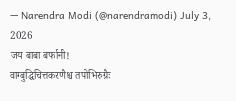— Narendra Modi (@narendramodi) July 3, 2026
जय बाबा बर्फानी!
वाग्बुद्धिचित्तकरणैश्च तपोभिरुग्रैः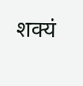शक्यं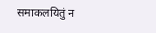समाकलयितुं न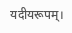यदीयरूपम्।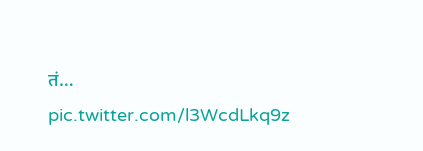तं… pic.twitter.com/l3WcdLkq9z